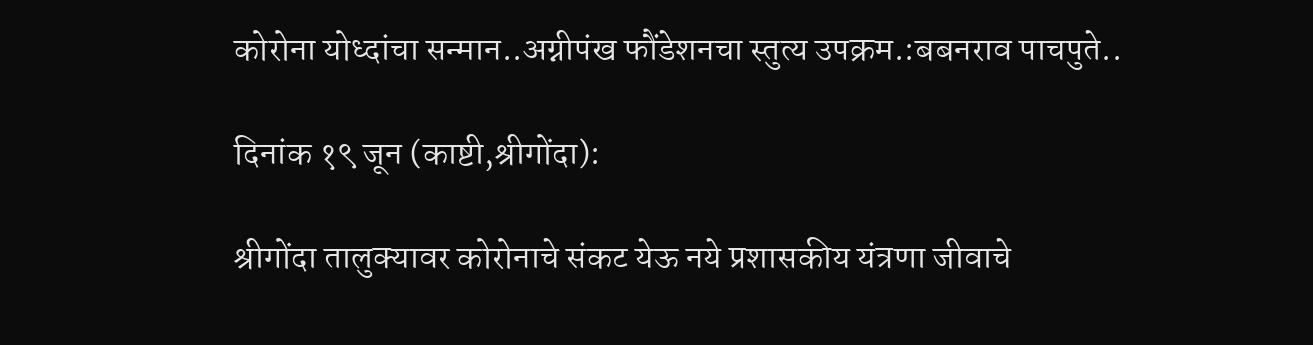कोरोना योध्दांचा सन्मान..अग्नीपंख फौंडेशनचा स्तुत्य उपक्रम.:बबनराव पाचपुते..

दिनांक १९ जून (काष्टी,श्रीगोंदा):

श्रीगोंदा तालुक्यावर कोरोनाचे संकट येऊ नये प्रशासकीय यंत्रणा जीवाचे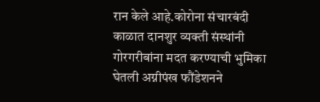रान केले आहे.कोरोना संचारबंदी काळात दानशुर व्यक्ती संस्थांनी गोरगरीबांना मदत करण्याची भुमिका घेतली अग्नीपंख फौंडेशनने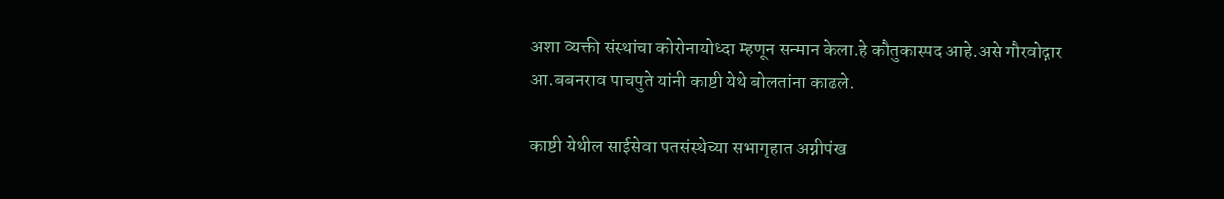अशा व्यक्ती संस्थांचा कोरोनायोध्दा म्हणून सन्मान केला.हे कौतुकास्पद आहे.असे गौरवोद्गार आ.बबनराव पाचपुते यांनी काष्टी येथे बोलतांना काढले.

काष्टी येथील साईसेवा पतसंस्थेच्या सभागृहात अग्नीपंख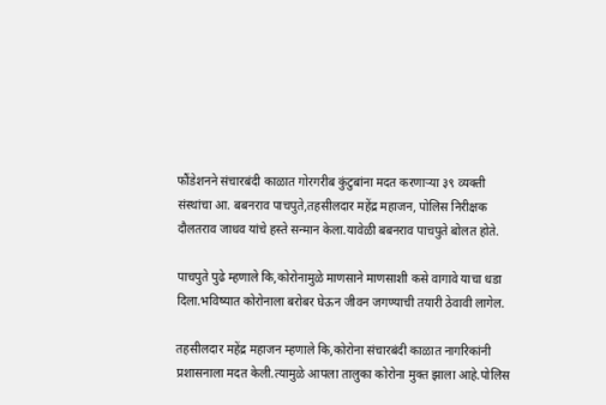फौंडेशनने संचारबंदी काळात गोरगरीब कुंटुबांना मदत करणाऱ्या ३९ व्यक्ती संस्थांचा आ. बबनराव पाचपुते,तहसीलदार महेंद्र महाजन, पोलिस निरीक्षक दौलतराव जाधव यांचे हस्ते सन्मान केला.यावेळी बबनराव पाचपुते बोलत होते.

पाचपुते पुढे म्हणाले कि,कोरोनामुळे माणसाने माणसाशी कसे वागावे याचा धडा दिला.भविष्यात कोरोनाला बरोबर घेऊन जीवन जगण्याची तयारी ठेवावी लागेल.

तहसीलदार महेंद्र महाजन म्हणाले कि,कोरोना संचारबंदी काळात नागरिकांनी प्रशासनाला मदत केली.त्यामुळे आपला तालुका कोरोना मुक्त झाला आहे.पोलिस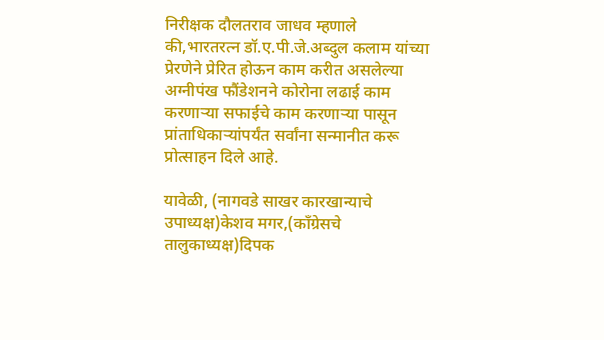निरीक्षक दौलतराव जाधव म्हणाले की,भारतरत्न डॉ.ए.पी.जे.अब्दुल कलाम यांच्या प्रेरणेने प्रेरित होऊन काम करीत असलेल्या अग्नीपंख फौंडेशनने कोरोना लढाई काम करणाऱ्या सफाईचे काम करणाऱ्या पासून प्रांताधिकाऱ्यांपर्यंत सर्वांना सन्मानीत करू प्रोत्साहन दिले आहे.

यावेळी, (नागवडे साखर कारखान्याचे उपाध्यक्ष)केशव मगर,(काँग्रेसचे तालुकाध्यक्ष)दिपक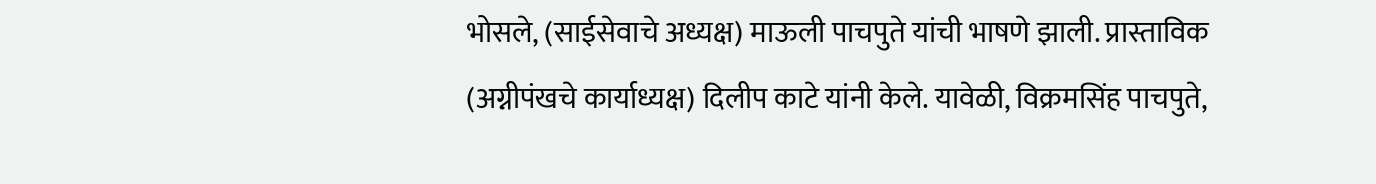भोसले, (साईसेवाचे अध्यक्ष) माऊली पाचपुते यांची भाषणे झाली. प्रास्ताविक (अग्नीपंखचे कार्याध्यक्ष) दिलीप काटे यांनी केले. यावेळी, विक्रमसिंह पाचपुते,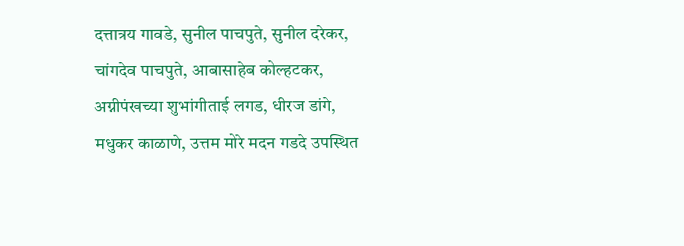दत्तात्रय गावडे, सुनील पाचपुते, सुनील दरेकर, चांगदेव पाचपुते, आबासाहेब कोल्हटकर, अग्नीपंखच्या शुभांगीताई लगड, धीरज डांगे, मधुकर काळाणे, उत्तम मोरे मदन गडदे उपस्थित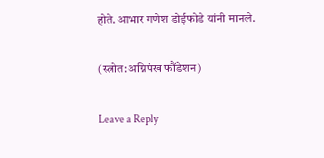होते.आभार गणेश डोईफोडे यांनी मानले.

(स्त्रोत:अग्निपंख फौंडेशन)

Leave a Reply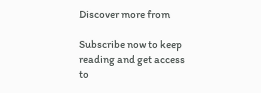Discover more from

Subscribe now to keep reading and get access to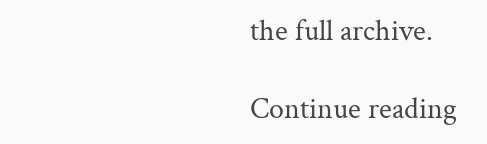the full archive.

Continue reading